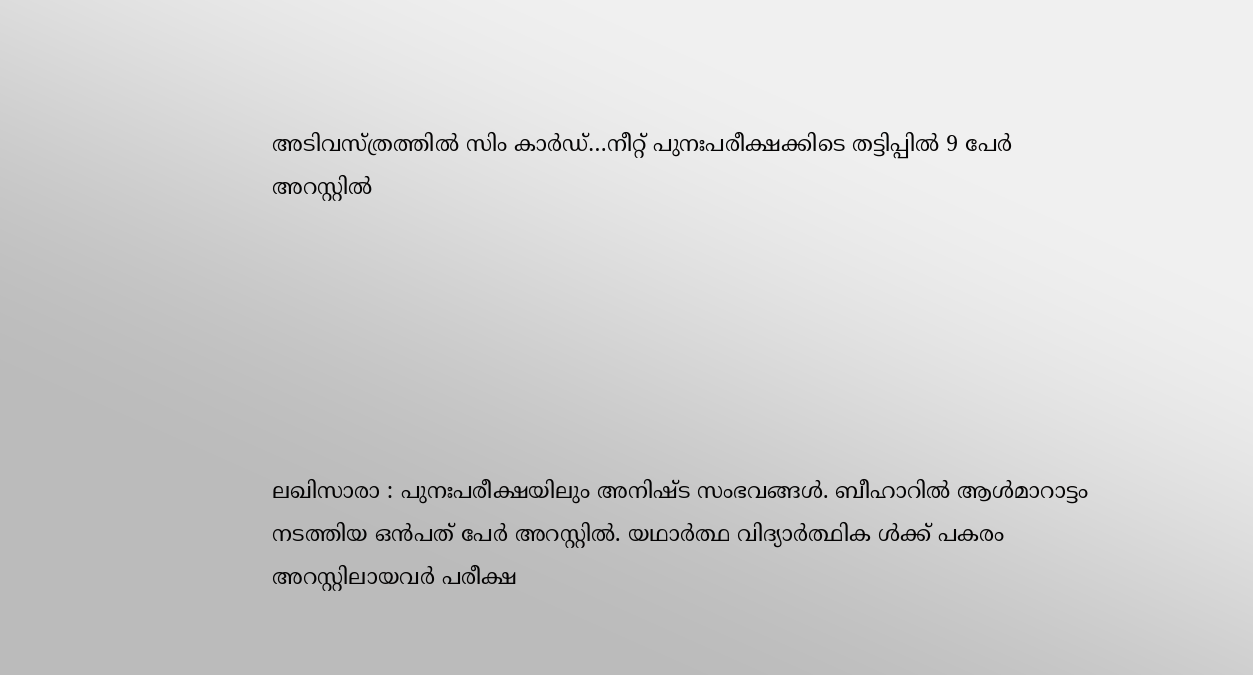അടിവസ്ത്രത്തിൽ സിം കാർഡ്…നീറ്റ് പുനഃപരീക്ഷക്കിടെ തട്ടിപ്പിൽ 9 പേർ അറസ്റ്റിൽ






ലഖിസാരാ : പുനഃപരീക്ഷയിലും അനിഷ്ട സംഭവങ്ങൾ. ബീഹാറിൽ ആൾമാറാട്ടം നടത്തിയ ഒൻപത് പേർ അറസ്റ്റിൽ. യഥാർത്ഥ വിദ്യാർത്ഥിക ൾക്ക് പകരം അറസ്റ്റിലായവർ പരീക്ഷ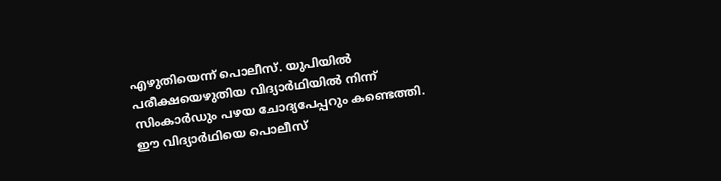എഴുതിയെന്ന് പൊലീസ്. യുപിയിൽ പരീക്ഷയെഴുതിയ വിദ്യാർഥിയിൽ നിന്ന് സിംകാർഡും പഴയ ചോദ്യപേപ്പറും കണ്ടെത്തി. ഈ വിദ്യാർഥിയെ പൊലീസ്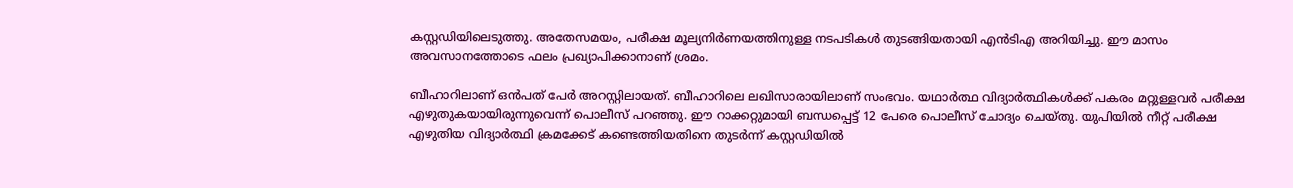കസ്റ്റഡിയിലെടുത്തു. അതേസമയം, പരീക്ഷ മൂല്യനിർണയത്തിനുള്ള നടപടികള്‍ തുടങ്ങിയതായി എൻടിഎ അറിയിച്ചു. ഈ മാസം അവസാനത്തോടെ ഫലം പ്രഖ്യാപിക്കാനാണ് ശ്രമം.

ബീഹാറിലാണ് ഒൻപത് പേർ അറസ്റ്റിലായത്. ബീഹാറിലെ ലഖിസാരായിലാണ് സംഭവം. യഥാർത്ഥ വിദ്യാർത്ഥികൾക്ക് പകരം മറ്റുള്ളവർ പരീക്ഷ എഴുതുകയായിരുന്നുവെന്ന് പൊലീസ് പറഞ്ഞു. ഈ റാക്കറ്റുമായി ബന്ധപ്പെട്ട് 12 പേരെ പൊലീസ് ചോദ്യം ചെയ്തു. യുപിയിൽ നീറ്റ് പരീക്ഷ എഴുതിയ വിദ്യാർത്ഥി ക്രമക്കേട് കണ്ടെത്തിയതിനെ തുടർന്ന് കസ്റ്റഡിയിൽ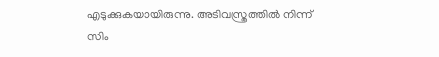എടുക്കുകയായിരുന്നു. അടിവസ്ത്രത്തിൽ നിന്ന് സിം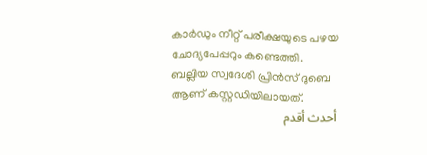കാർഡും നീറ്റ് പരീക്ഷയുടെ പഴയ ചോദ്യപേപ്പറും കണ്ടെത്തി. ബല്ലിയ സ്വദേശി പ്രിൻസ് ദുബെ ആണ് കസ്റ്റഡിയിലായത്.
أحدث أقدم